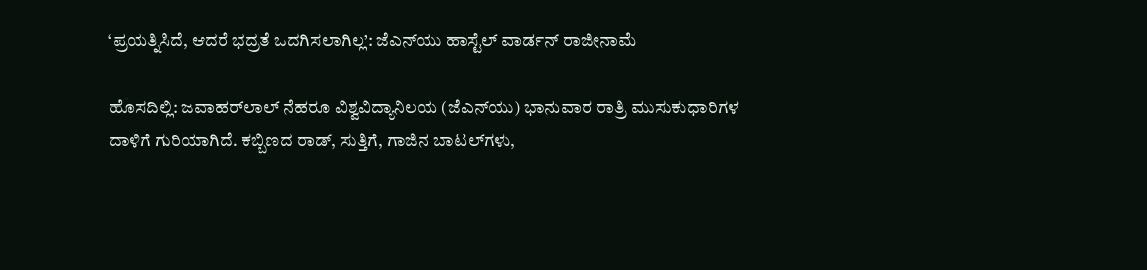‘ಪ್ರಯತ್ನಿಸಿದೆ, ಆದರೆ ಭದ್ರತೆ ಒದಗಿಸಲಾಗಿಲ್ಲ’: ಜೆಎನ್‌ಯು ಹಾಸ್ಟೆಲ್‌ ವಾರ್ಡನ್‌ ರಾಜೀನಾಮೆ

ಹೊಸದಿಲ್ಲಿ: ಜವಾಹರ್‌ಲಾಲ್‌ ನೆಹರೂ ವಿಶ್ವವಿದ್ಯಾನಿಲಯ (ಜೆಎನ್‌ಯು) ಭಾನುವಾರ ರಾತ್ರಿ ಮುಸುಕುಧಾರಿಗಳ ದಾಳಿಗೆ ಗುರಿಯಾಗಿದೆ. ಕಬ್ಬಿಣದ ರಾಡ್‌, ಸುತ್ತಿಗೆ, ಗಾಜಿನ ಬಾಟಲ್‌ಗಳು,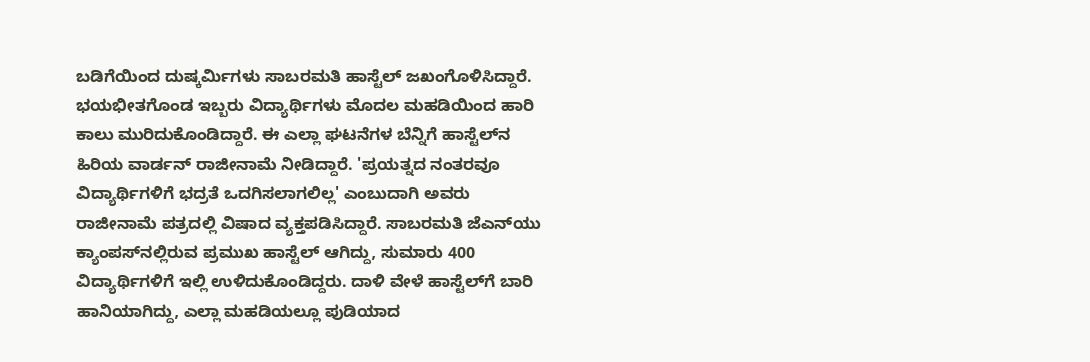ಬಡಿಗೆಯಿಂದ ದುಷ್ಕರ್ಮಿಗಳು ಸಾಬರಮತಿ ಹಾಸ್ಟೆಲ್‌ ಜಖಂಗೊಳಿಸಿದ್ದಾರೆ. ಭಯಭೀತಗೊಂಡ ಇಬ್ಬರು ವಿದ್ಯಾರ್ಥಿಗಳು ಮೊದಲ ಮಹಡಿಯಿಂದ ಹಾರಿ ಕಾಲು ಮುರಿದುಕೊಂಡಿದ್ದಾರೆ. ಈ ಎಲ್ಲಾ ಘಟನೆಗಳ ಬೆನ್ನಿಗೆ ಹಾಸ್ಟೆಲ್‌ನ ಹಿರಿಯ ವಾರ್ಡನ್‌ ರಾಜೀನಾಮೆ ನೀಡಿದ್ದಾರೆ. 'ಪ್ರಯತ್ನದ ನಂತರವೂ ವಿದ್ಯಾರ್ಥಿಗಳಿಗೆ ಭದ್ರತೆ ಒದಗಿಸಲಾಗಲಿಲ್ಲ' ಎಂಬುದಾಗಿ ಅವರು ರಾಜೀನಾಮೆ ಪತ್ರದಲ್ಲಿ ವಿಷಾದ ವ್ಯಕ್ತಪಡಿಸಿದ್ದಾರೆ. ಸಾಬರಮತಿ ಜೆಎನ್‌ಯು ಕ್ಯಾಂಪಸ್‌ನಲ್ಲಿರುವ ಪ್ರಮುಖ ಹಾಸ್ಟೆಲ್ ಆಗಿದ್ದು, ಸುಮಾರು 400 ವಿದ್ಯಾರ್ಥಿಗಳಿಗೆ ಇಲ್ಲಿ ಉಳಿದುಕೊಂಡಿದ್ದರು. ದಾಳಿ ವೇಳೆ ಹಾಸ್ಟೆಲ್‌ಗೆ ಬಾರಿ ಹಾನಿಯಾಗಿದ್ದು, ಎಲ್ಲಾ ಮಹಡಿಯಲ್ಲೂ ಪುಡಿಯಾದ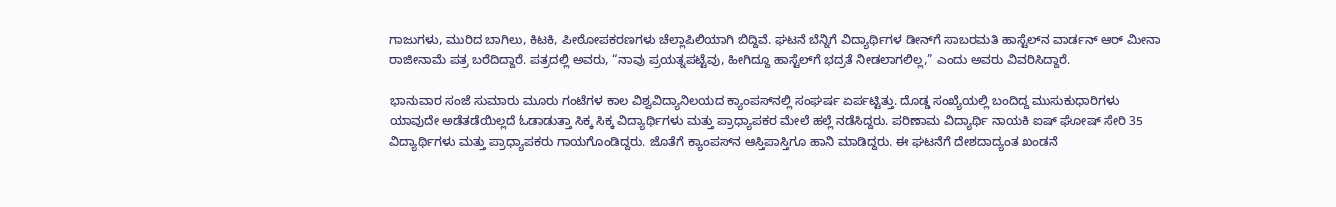ಗಾಜುಗಳು, ಮುರಿದ ಬಾಗಿಲು, ಕಿಟಕಿ, ಪೀಠೋಪಕರಣಗಳು ಚೆಲ್ಲಾಪಿಲಿಯಾಗಿ ಬಿದ್ದಿವೆ. ಘಟನೆ ಬೆನ್ನಿಗೆ ವಿದ್ಯಾರ್ಥಿಗಳ ಡೀನ್‌ಗೆ ಸಾಬರಮತಿ ಹಾಸ್ಟೆಲ್‌ನ ವಾರ್ಡನ್‌ ಆರ್‌ ಮೀನಾ ರಾಜೀನಾಮೆ ಪತ್ರ ಬರೆದಿದ್ದಾರೆ. ಪತ್ರದಲ್ಲಿ ಅವರು, “ನಾವು ಪ್ರಯತ್ನಪಟ್ಟೆವು, ಹೀಗಿದ್ದೂ ಹಾಸ್ಟೆಲ್‌ಗೆ ಭದ್ರತೆ ನೀಡಲಾಗಲಿಲ್ಲ,” ಎಂದು ಅವರು ವಿವರಿಸಿದ್ದಾರೆ.

ಭಾನುವಾರ ಸಂಜೆ ಸುಮಾರು ಮೂರು ಗಂಟೆಗಳ ಕಾಲ ವಿಶ್ವವಿದ್ಯಾನಿಲಯದ ಕ್ಯಾಂಪಸ್‌ನಲ್ಲಿ ಸಂಘರ್ಷ ಏರ್ಪಟ್ಟಿತ್ತು. ದೊಡ್ಡ ಸಂಖ್ಯೆಯಲ್ಲಿ ಬಂದಿದ್ದ ಮುಸುಕುಧಾರಿಗಳು ಯಾವುದೇ ಅಡೆತಡೆಯಿಲ್ಲದೆ ಓಡಾಡುತ್ತಾ ಸಿಕ್ಕ ಸಿಕ್ಕ ವಿದ್ಯಾರ್ಥಿಗಳು ಮತ್ತು ಪ್ರಾಧ್ಯಾಪಕರ ಮೇಲೆ ಹಲ್ಲೆ ನಡೆಸಿದ್ದರು. ಪರಿಣಾಮ ವಿದ್ಯಾರ್ಥಿ ನಾಯಕಿ ಐಷ್‌ ಘೋಷ್‌ ಸೇರಿ 35 ವಿದ್ಯಾರ್ಥಿಗಳು ಮತ್ತು ಪ್ರಾಧ್ಯಾಪಕರು ಗಾಯಗೊಂಡಿದ್ದರು. ಜೊತೆಗೆ ಕ್ಯಾಂಪಸ್‌ನ ಆಸ್ತಿಪಾಸ್ತಿಗೂ ಹಾನಿ ಮಾಡಿದ್ದರು. ಈ ಘಟನೆಗೆ ದೇಶದಾದ್ಯಂತ ಖಂಡನೆ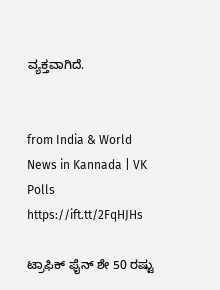ವ್ಯಕ್ತವಾಗಿದೆ.


from India & World News in Kannada | VK Polls https://ift.tt/2FqHJHs

ಟ್ರಾಫಿಕ್‌ ಫೈನ್‌ ಶೇ 50 ರಷ್ಟು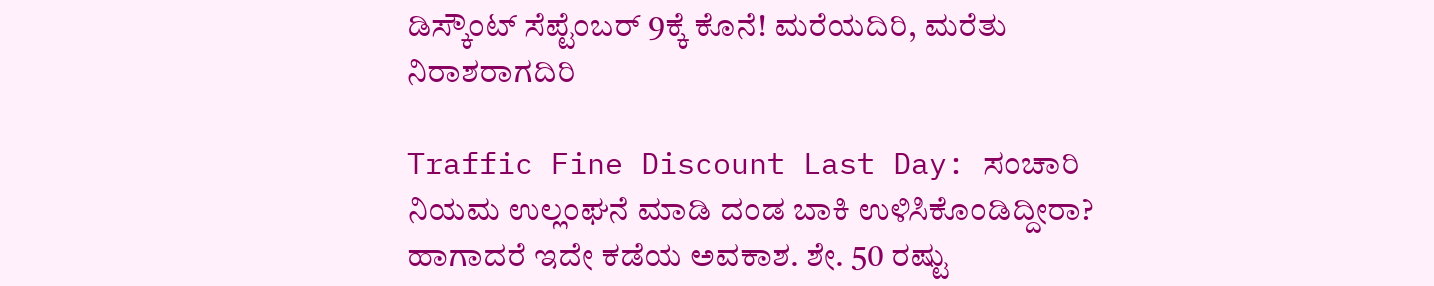ಡಿಸ್ಕೌಂಟ್‌ ಸೆಪ್ಟೆಂಬರ್‌ 9ಕ್ಕೆ ಕೊನೆ! ಮರೆಯದಿರಿ, ಮರೆತು ನಿರಾಶರಾಗದಿರಿ

Traffic Fine Discount Last Day: ಸಂಚಾರಿ ನಿಯಮ ಉಲ್ಲಂಘನೆ ಮಾಡಿ ದಂಡ ಬಾಕಿ ಉಳಿಸಿಕೊಂಡಿದ್ದೀರಾ? ಹಾಗಾದರೆ ಇದೇ ಕಡೆಯ ಅವಕಾಶ. ಶೇ. 50 ರಷ್ಟು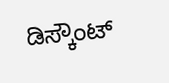ಡಿಸ್ಕೌಂಟ್‌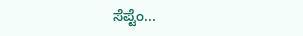ಸೆಪ್ಟೆಂ...